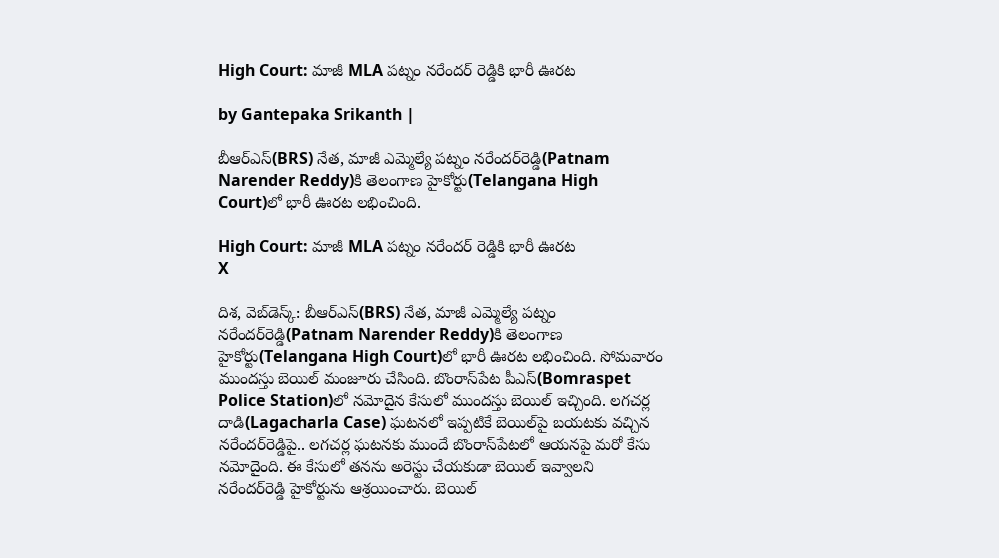High Court: మాజీ MLA పట్నం నరేందర్ రెడ్డికి భారీ ఊరట

by Gantepaka Srikanth |

బీఆర్ఎస్(BRS) నేత, మాజీ ఎమ్మెల్యే పట్నం నరేందర్‌రెడ్డి(Patnam Narender Reddy)కి తెలంగాణ హైకోర్టు(Telangana High Court)లో భారీ ఊరట లభించింది.

High Court: మాజీ MLA పట్నం నరేందర్ రెడ్డికి భారీ ఊరట
X

దిశ, వెబ్‌డెస్క్: బీఆర్ఎస్(BRS) నేత, మాజీ ఎమ్మెల్యే పట్నం నరేందర్‌రెడ్డి(Patnam Narender Reddy)కి తెలంగాణ హైకోర్టు(Telangana High Court)లో భారీ ఊరట లభించింది. సోమవారం ముందస్తు బెయిల్‌ మంజూరు చేసింది. బొంరాస్‌పేట పీఎస్‌(Bomraspet Police Station)లో నమోదైన కేసులో ముందస్తు బెయిల్‌ ఇచ్చింది. లగచర్ల దాడి(Lagacharla Case) ఘటనలో ఇప్పటికే బెయిల్‌పై బయటకు వచ్చిన నరేందర్‌రెడ్డిపై.. లగచర్ల ఘటనకు ముందే బొంరాస్‌పేటలో ఆయనపై మరో కేసు నమోదైంది. ఈ కేసులో తనను అరెస్టు చేయకుడా బెయిల్‌ ఇవ్వాలని నరేందర్‌రెడ్డి హైకోర్టును ఆశ్రయించారు. బెయిల్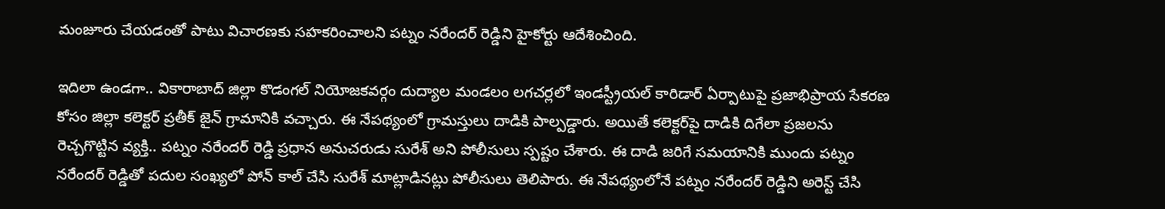మంజూరు చేయడంతో పాటు విచారణకు సహకరించాలని పట్నం నరేందర్‌ రెడ్డిని హైకోర్టు ఆదేశించింది.

ఇదిలా ఉండగా.. వికారాబాద్ జిల్లా కొడంగల్ నియోజకవర్గం దుద్యాల మండలం లగచర్లలో ఇండస్ట్రీయల్ కారిడార్ ఏర్పాటుపై ప్రజాభిప్రాయ సేకరణ కోసం జిల్లా కలెక్టర్‌ ప్రతీక్ జైన్‌ గ్రామానికి వచ్చారు. ఈ నేపథ్యంలో గ్రామస్తులు దాడికి పాల్పడ్డారు. అయితే కలెక్టర్‌పై దాడికి దిగేలా ప్రజలను రెచ్చగొట్టిన వ్యక్తి.. పట్నం నరేందర్ రెడ్డి ప్రధాన అనుచరుడు సురేశ్ అని పోలీసులు స్పష్టం చేశారు. ఈ దాడి జరిగే సమయానికి ముందు పట్నం నరేందర్ రెడ్డితో పదుల సంఖ్యలో పోన్ కాల్ చేసి సురేశ్ మాట్లాడినట్లు పోలీసులు తెలిపారు. ఈ నేపథ్యంలోనే పట్నం నరేందర్ రెడ్డిని అరెస్ట్ చేసి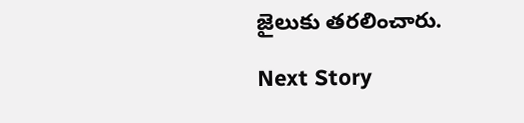జైలుకు తరలించారు.

Next Story